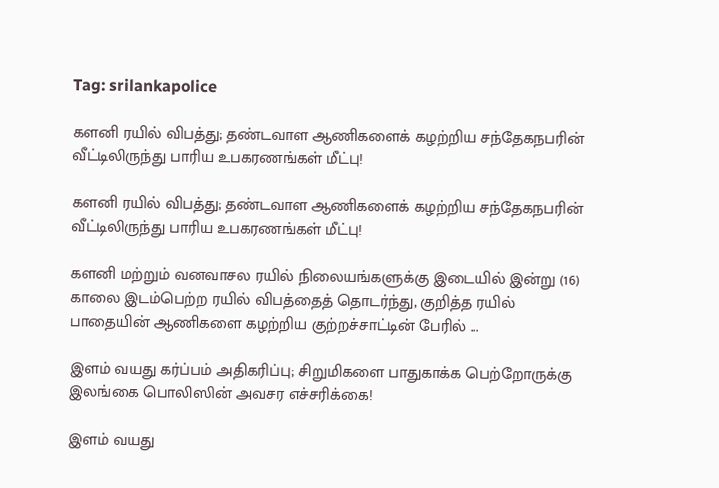Tag: srilankapolice

களனி ரயில் விபத்து; தண்டவாள ஆணிகளைக் கழற்றிய சந்தேகநபரின் வீட்டிலிருந்து பாரிய உபகரணங்கள் மீட்பு!

களனி ரயில் விபத்து; தண்டவாள ஆணிகளைக் கழற்றிய சந்தேகநபரின் வீட்டிலிருந்து பாரிய உபகரணங்கள் மீட்பு!

களனி மற்றும் வனவாசல ரயில் நிலையங்களுக்கு இடையில் இன்று (16) காலை இடம்பெற்ற ரயில் விபத்தைத் தொடர்ந்து, குறித்த ரயில் பாதையின் ஆணிகளை கழற்றிய குற்றச்சாட்டின் பேரில் ...

இளம் வயது கர்ப்பம் அதிகரிப்பு; சிறுமிகளை பாதுகாக்க பெற்றோருக்கு இலங்கை பொலிஸின் அவசர எச்சரிக்கை!

இளம் வயது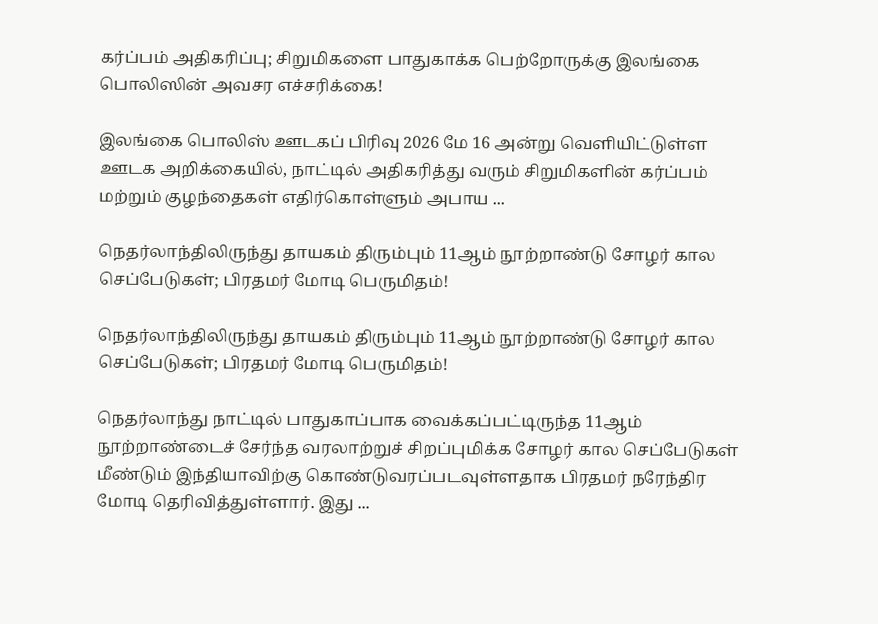கர்ப்பம் அதிகரிப்பு; சிறுமிகளை பாதுகாக்க பெற்றோருக்கு இலங்கை பொலிஸின் அவசர எச்சரிக்கை!

இலங்கை பொலிஸ் ஊடகப் பிரிவு 2026 மே 16 அன்று வெளியிட்டுள்ள ஊடக அறிக்கையில், நாட்டில் அதிகரித்து வரும் சிறுமிகளின் கர்ப்பம் மற்றும் குழந்தைகள் எதிர்கொள்ளும் அபாய ...

நெதர்லாந்திலிருந்து தாயகம் திரும்பும் 11ஆம் நூற்றாண்டு சோழர் கால செப்பேடுகள்; பிரதமர் மோடி பெருமிதம்!

நெதர்லாந்திலிருந்து தாயகம் திரும்பும் 11ஆம் நூற்றாண்டு சோழர் கால செப்பேடுகள்; பிரதமர் மோடி பெருமிதம்!

நெதர்லாந்து நாட்டில் பாதுகாப்பாக வைக்கப்பட்டிருந்த 11ஆம் நூற்றாண்டைச் சேர்ந்த வரலாற்றுச் சிறப்புமிக்க சோழர் கால செப்பேடுகள் மீண்டும் இந்தியாவிற்கு கொண்டுவரப்படவுள்ளதாக பிரதமர் நரேந்திர மோடி தெரிவித்துள்ளார். இது ...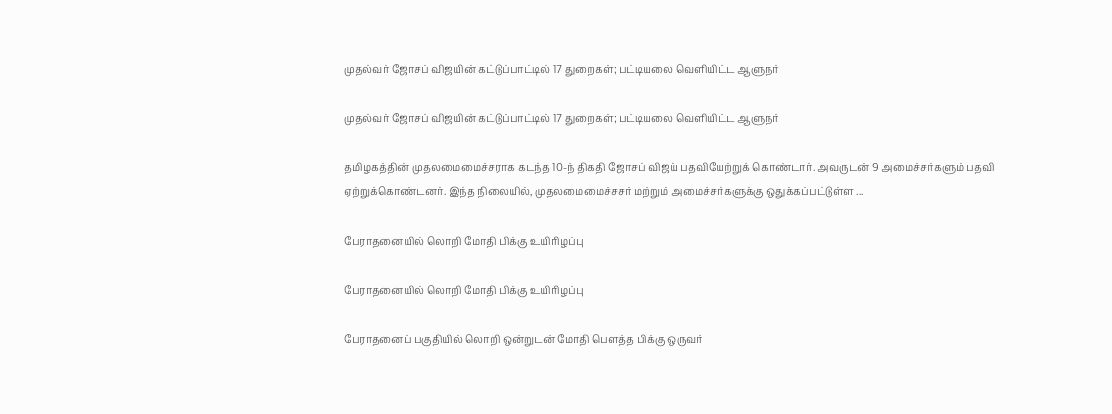முதல்வர் ஜோசப் விஜயின் கட்டுப்பாட்டில் 17 துறைகள்; பட்டியலை வெளியிட்ட ஆளுநர்

முதல்வர் ஜோசப் விஜயின் கட்டுப்பாட்டில் 17 துறைகள்; பட்டியலை வெளியிட்ட ஆளுநர்

தமிழகத்தின் முதலமைமைச்சராக கடந்த 10-ந் திகதி ஜோசப் விஜய் பதவியேற்றுக் கொண்டார். அவருடன் 9 அமைச்சர்களும் பதவி ஏற்றுக்கொண்டனர். இந்த நிலையில், முதலமைமைச்சசர் மற்றும் அமைச்சர்களுக்கு ஒதுக்கப்பட்டுள்ள ...

பேராதனையில் லொறி மோதி பிக்கு உயிரிழப்பு

பேராதனையில் லொறி மோதி பிக்கு உயிரிழப்பு

பேராதனைப் பகுதியில் லொறி ஒன்றுடன் மோதி பௌத்த பிக்கு ஒருவர்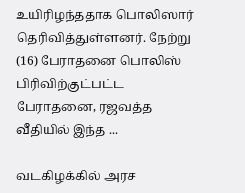உயிரிழந்ததாக பொலிஸார் தெரிவித்துள்ளனர். நேற்று (16) பேராதனை பொலிஸ் பிரிவிற்குட்பட்ட பேராதனை, ரஜவத்த வீதியில் இந்த ...

வடகிழக்கில் அரச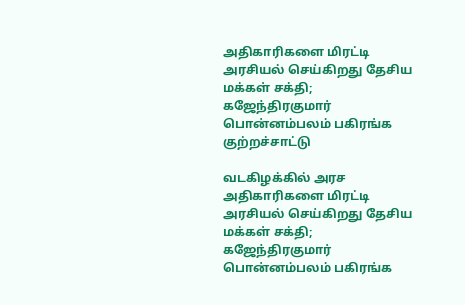அதிகாரிகளை மிரட்டி அரசியல் செய்கிறது தேசிய மக்கள் சக்தி; கஜேந்திரகுமார் பொன்னம்பலம் பகிரங்க குற்றச்சாட்டு

வடகிழக்கில் அரச அதிகாரிகளை மிரட்டி அரசியல் செய்கிறது தேசிய மக்கள் சக்தி; கஜேந்திரகுமார் பொன்னம்பலம் பகிரங்க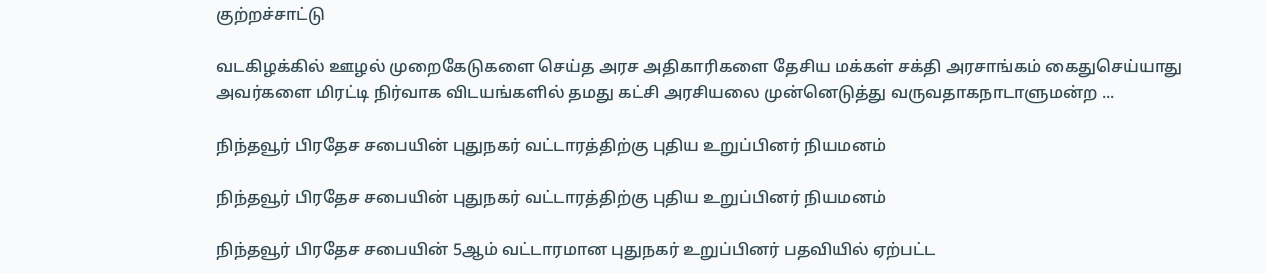குற்றச்சாட்டு

வடகிழக்கில் ஊழல் முறைகேடுகளை செய்த அரச அதிகாரிகளை தேசிய மக்கள் சக்தி அரசாங்கம் கைதுசெய்யாது அவர்களை மிரட்டி நிர்வாக விடயங்களில் தமது கட்சி அரசியலை முன்னெடுத்து வருவதாகநாடாளுமன்ற ...

நிந்தவூர் பிரதேச சபையின் புதுநகர் வட்டாரத்திற்கு புதிய உறுப்பினர் நியமனம்

நிந்தவூர் பிரதேச சபையின் புதுநகர் வட்டாரத்திற்கு புதிய உறுப்பினர் நியமனம்

நிந்தவூர் பிரதேச சபையின் 5ஆம் வட்டாரமான புதுநகர் உறுப்பினர் பதவியில் ஏற்பட்ட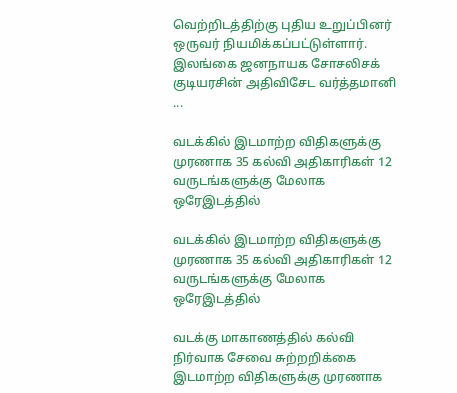வெற்றிடத்திற்கு புதிய உறுப்பினர் ஒருவர் நியமிக்கப்பட்டுள்ளார். இலங்கை ஜனநாயக சோசலிசக் குடியரசின் அதிவிசேட வர்த்தமானி ...

வடக்கில் இடமாற்ற விதிகளுக்கு முரணாக 35 கல்வி அதிகாரிகள் 12 வருடங்களுக்கு மேலாக ஒரேஇடத்தில்

வடக்கில் இடமாற்ற விதிகளுக்கு முரணாக 35 கல்வி அதிகாரிகள் 12 வருடங்களுக்கு மேலாக ஒரேஇடத்தில்

வடக்கு மாகாணத்தில் கல்வி நிர்வாக சேவை சுற்றறிக்கை இடமாற்ற விதிகளுக்கு முரணாக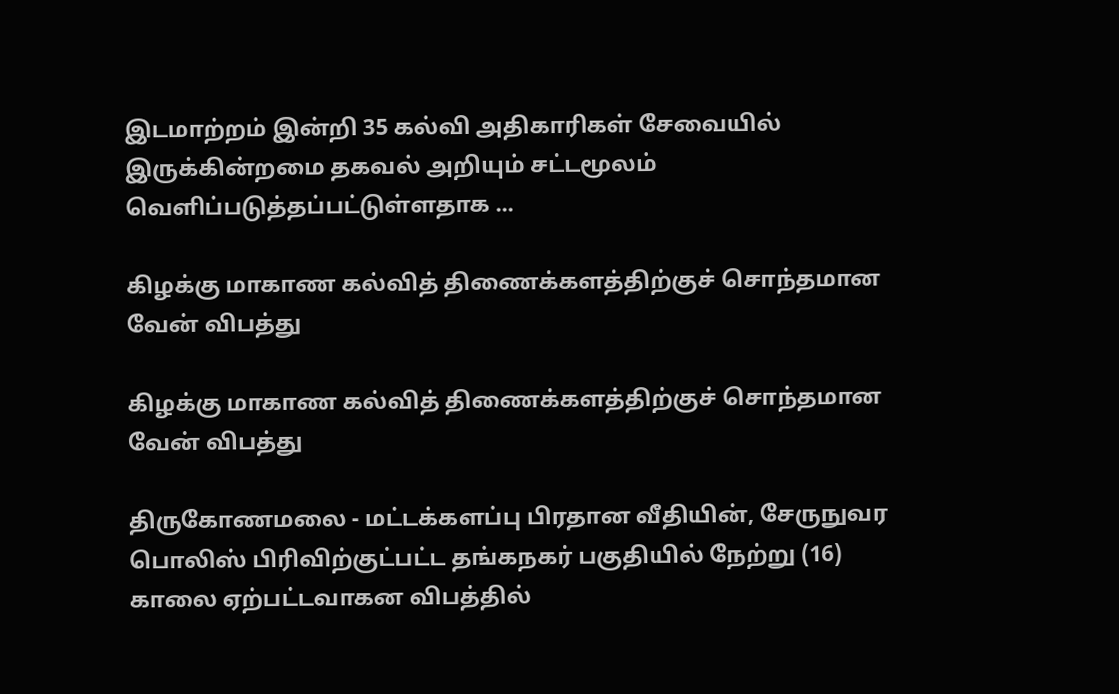இடமாற்றம் இன்றி 35 கல்வி அதிகாரிகள் சேவையில் இருக்கின்றமை தகவல் அறியும் சட்டமூலம் வெளிப்படுத்தப்பட்டுள்ளதாக ...

கிழக்கு மாகாண கல்வித் திணைக்களத்திற்குச் சொந்தமான வேன் விபத்து

கிழக்கு மாகாண கல்வித் திணைக்களத்திற்குச் சொந்தமான வேன் விபத்து

திருகோணமலை - மட்டக்களப்பு பிரதான வீதியின், சேருநுவர பொலிஸ் பிரிவிற்குட்பட்ட தங்கநகர் பகுதியில் நேற்று (16) காலை ஏற்பட்டவாகன விபத்தில்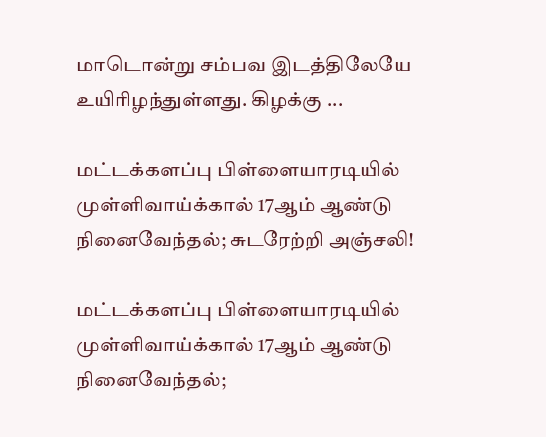மாடொன்று சம்பவ இடத்திலேயே உயிரிழந்துள்ளது. கிழக்கு ...

மட்டக்களப்பு பிள்ளையாரடியில் முள்ளிவாய்க்கால் 17ஆம் ஆண்டு நினைவேந்தல்; சுடரேற்றி அஞ்சலி!

மட்டக்களப்பு பிள்ளையாரடியில் முள்ளிவாய்க்கால் 17ஆம் ஆண்டு நினைவேந்தல்;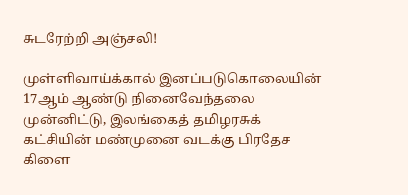சுடரேற்றி அஞ்சலி!

முள்ளிவாய்க்கால் இனப்படுகொலையின் 17ஆம் ஆண்டு நினைவேந்தலை முன்னிட்டு, இலங்கைத் தமிழரசுக் கட்சியின் மண்முனை வடக்கு பிரதேச கிளை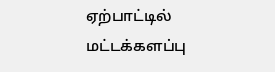ஏற்பாட்டில் மட்டக்களப்பு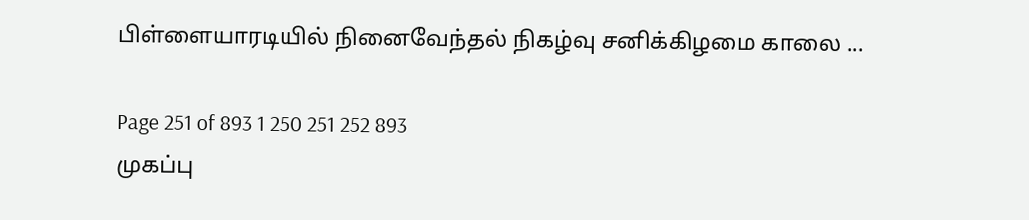பிள்ளையாரடியில் நினைவேந்தல் நிகழ்வு சனிக்கிழமை காலை ...

Page 251 of 893 1 250 251 252 893
முகப்பு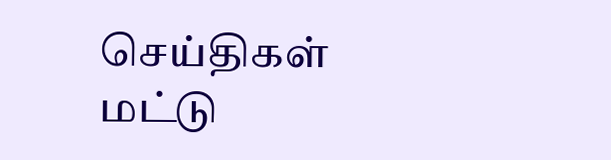செய்திகள்
மட்டு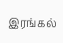இரங்கல்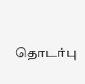தொடர்பு